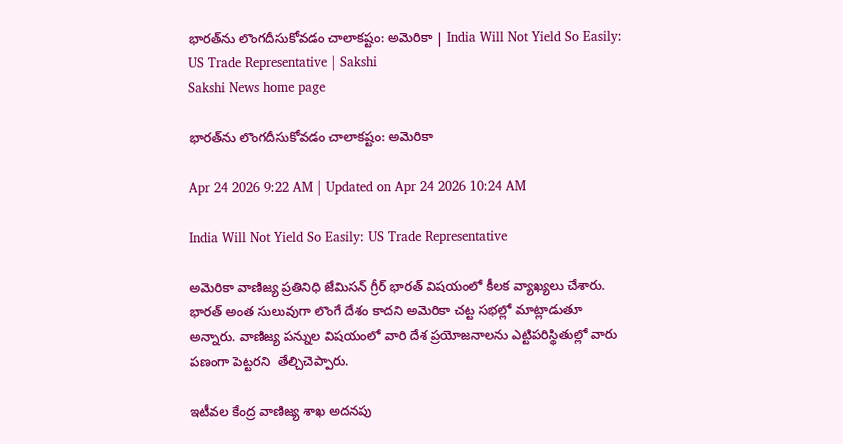భారత్‌ను లొంగదీసుకోవడం చాలాకష్టం: అమెరికా | India Will Not Yield So Easily: US Trade Representative | Sakshi
Sakshi News home page

భారత్‌ను లొంగదీసుకోవడం చాలాకష్టం: అమెరికా

Apr 24 2026 9:22 AM | Updated on Apr 24 2026 10:24 AM

India Will Not Yield So Easily: US Trade Representative

అమెరికా వాణిజ్య ప్రతినిధి జేమిసన్ గ్రీర్‌ భారత్‌ విషయంలో కీలక వ్యాఖ్యలు చేశారు. భారత్‌ అంత సులువుగా లొంగే దేశం కాదని అమెరికా చట్ట సభల్లో మాట్లాడుతూ అన్నారు. వాణిజ్య పన్నుల విషయంలో వారి దేశ ప్రయోజనాలను ఎట్టిపరిస్థితుల్లో వారు పణంగా పెట్టరని  తేల్చిచెప్పారు.

ఇటీవల కేంద్ర వాణిజ్య శాఖ అదనపు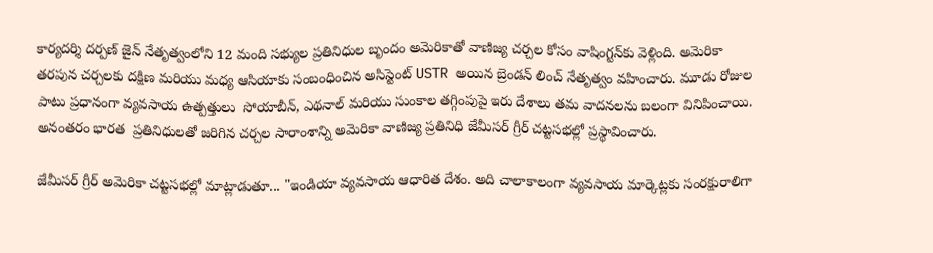కార్యదర్శి దర్పణ్ జైన్ నేతృత్వంలోని 12 మంది సభ్యుల ప్రతినిధుల బృందం అమెరికాతో వాణిజ్య చర్చల కోసం వాషింగ్టన్‌కు వెళ్లింది. అమెరికా తరపున చర్చలకు దక్షిణ మరియు మధ్య ఆసియాకు సంబంధించిన అసిస్టెంట్ USTR అయిన బ్రెండన్ లించ్ నేతృత్వం వహించారు. మూడు రోజుల పాటు ప్రధానంగా వ్యవసాయ ఉత్పత్తులు  సోయాబీన్, ఎథనాల్ మరియు సుంకాల తగ్గింపుపై ఇరు దేశాలు తమ వాదనలను బలంగా వినిపించాయి. అనంతరం భారత  ప్రతినిధులతో జరిగిన చర్చల సారాంశాన్ని అమెరికా వాణిజ్య ప్రతినిధి జేమీసర్ గ్రీర్‌ చట్టసభల్లో ప్రస్థావించారు.

జేమీసర్ గ్రీర్‌ అమెరికా చట్టసభల్లో మాట్లాడుతూ... "ఇండియా వ్యవసాయ ఆధారిత దేశం. అది చాలాకాలంగా వ్యవసాయ మార్కెట్లకు సంరక్షురాలిగా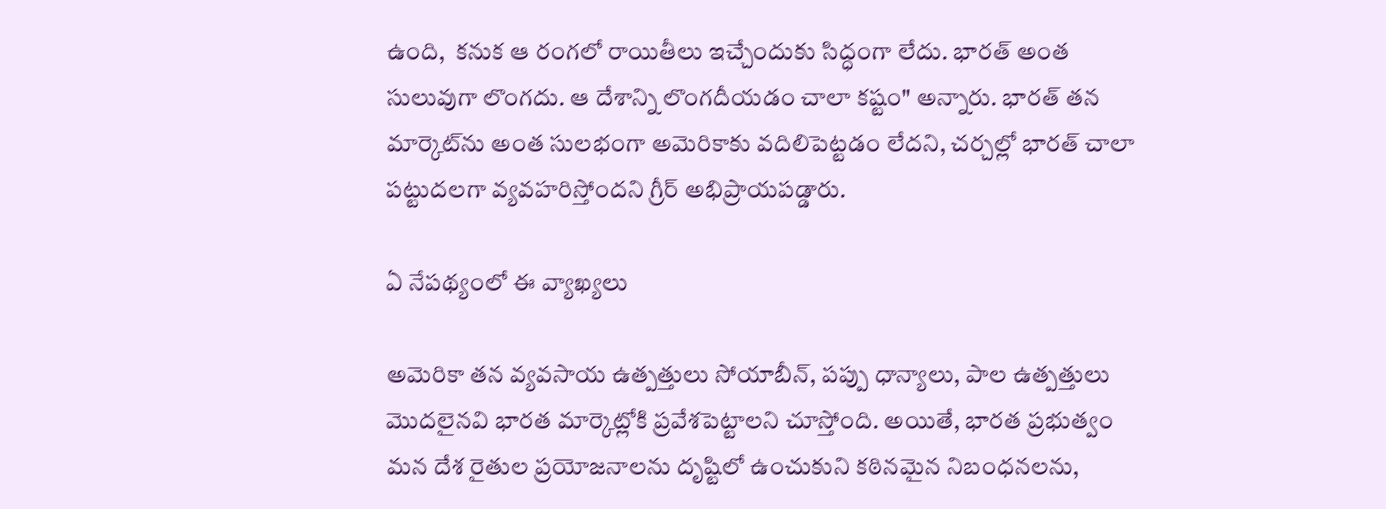ఉంది,  కనుక ఆ రంగలో రాయితీలు ఇచ్చేందుకు సిద్ధంగా లేదు. భారత్ అంత సులువుగా లొంగదు. ఆ దేశాన్ని లొంగదీయడం చాలా కష్టం" అన్నారు. భారత్ తన మార్కెట్‌ను అంత సులభంగా అమెరికాకు వదిలిపెట్టడం లేదని, చర్చల్లో భారత్ చాలా పట్టుదలగా వ్యవహరిస్తోందని గ్రీర్ అభిప్రాయపడ్డారు.

ఏ నేపథ్యంలో ఈ వ్యాఖ్యలు

అమెరికా తన వ్యవసాయ ఉత్పత్తులు సోయాబీన్, పప్పు ధాన్యాలు, పాల ఉత్పత్తులు మొదలైనవి భారత మార్కెట్లోకి ప్రవేశపెట్టాలని చూస్తోంది. అయితే, భారత ప్రభుత్వం మన దేశ రైతుల ప్రయోజనాలను దృష్టిలో ఉంచుకుని కఠినమైన నిబంధనలను,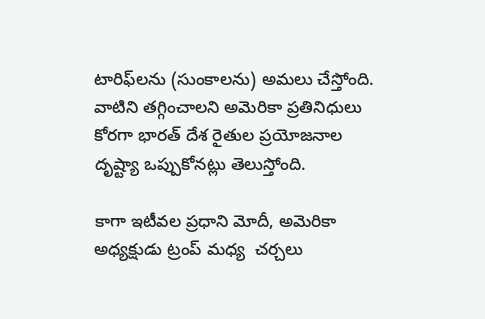టారిఫ్‌లను (సుంకాలను) అమలు చేస్తోంది. వాటిని తగ్గించాలని అమెరికా ప్రతినిధులు కోరగా భారత్‌ దేశ రైతుల ‍ప్రయోజనాల దృష్ట్యా ఒప్పుకోనట్లు తెలుస్తోంది.

కాగా ఇటీవల ప్రధాని మోదీ, అమెరికా అధ్యక్షుడు ట్రంప్ మధ్య  చర్చలు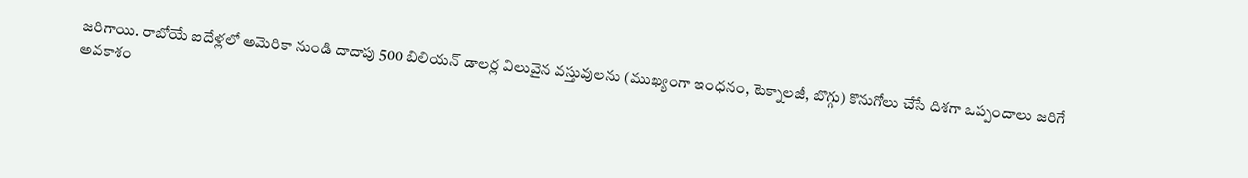జరిగాయి. రాబోయే ఐదేళ్లలో అమెరికా నుండి దాదాపు 500 బిలియన్ డాలర్ల విలువైన వస్తువులను (ముఖ్యంగా ఇంధనం, టెక్నాలజీ, బొగ్గు) కొనుగోలు చేసే దిశగా ఒప్పందాలు జరిగే అవకాశం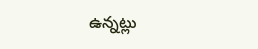ఉన్నట్లు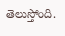తెలుస్తోంది.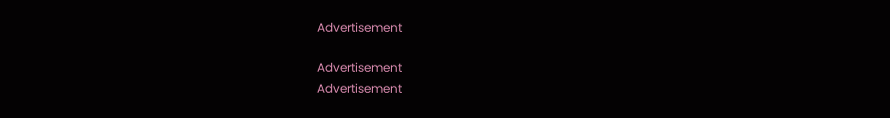Advertisement

Advertisement
Advertisement